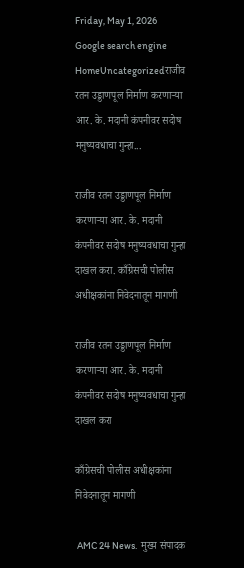Friday, May 1, 2026
Google search engine
HomeUncategorizedराजीव रतन उड्डाणपूल निर्माण करणाऱ्या आर. के. मदानी कंपनीवर सदोष मनुष्यवधाचा गुन्हा...

राजीव रतन उड्डाणपूल निर्माण करणाऱ्या आर. के. मदानी कंपनीवर सदोष मनुष्यवधाचा गुन्हा दाखल करा. काँग्रेसची पोलीस अधीक्षकांना निवेदनातून मागणी

राजीव रतन उड्डाणपूल निर्माण करणाऱ्या आर. के. मदानी कंपनीवर सदोष मनुष्यवधाचा गुन्हा दाखल करा

काँग्रेसची पोलीस अधीक्षकांना निवेदनातून मागणी

 AMC 24 News.  मुख्य संपादक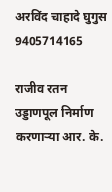अरविंद चाहादे घुगुस 9405714165

राजीव रतन उड्डाणपूल निर्माण करणाऱ्या आर. के.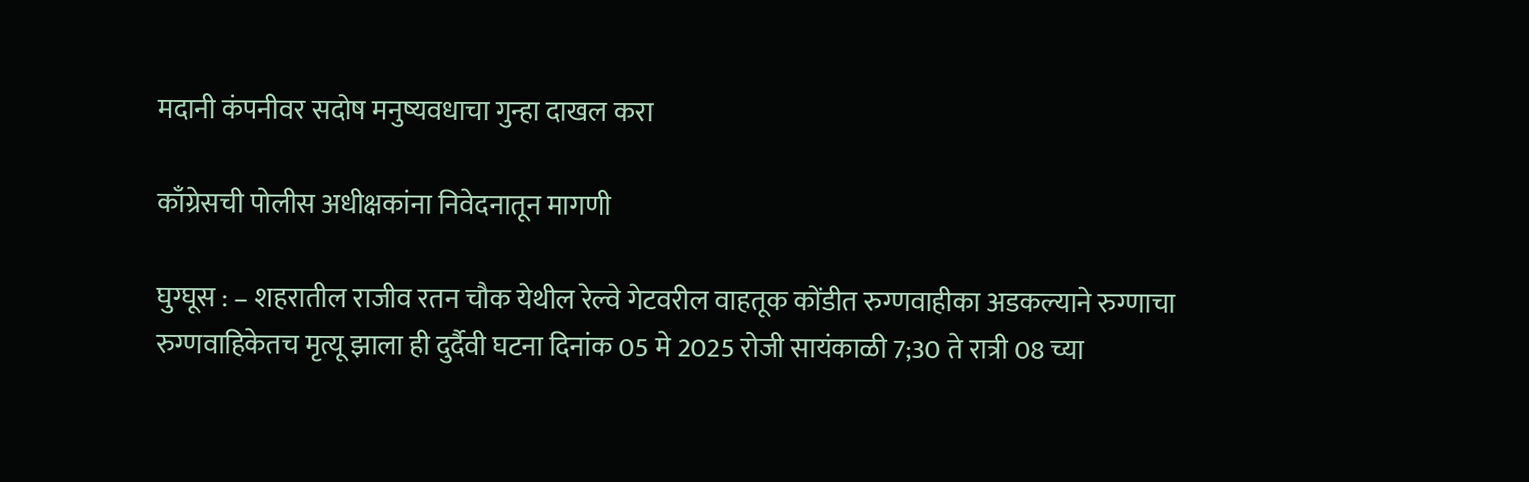मदानी कंपनीवर सदोष मनुष्यवधाचा गुन्हा दाखल करा

काँग्रेसची पोलीस अधीक्षकांना निवेदनातून मागणी

घुग्घूस : – शहरातील राजीव रतन चौक येथील रेल्वे गेटवरील वाहतूक कोंडीत रुग्णवाहीका अडकल्याने रुग्णाचा रुग्णवाहिकेतच मृत्यू झाला ही दुर्दैवी घटना दिनांक 05 मे 2025 रोजी सायंकाळी 7;30 ते रात्री 08 च्या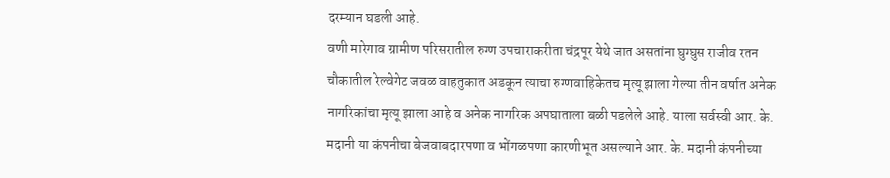दरम्यान घडली आहे.
वणी मारेगाव ग्रामीण परिसरातील रुग्ण उपचाराकरीता चंद्रपूर येथे जात असतांना घुग्घुस राजीव रतन चौकातील रेल्वेगेट जवळ वाहतुकात अडकून त्याचा रुग्णवाहिकेतच मृत्यू झाला गेल्या तीन वर्षात अनेक नागरिकांचा मृत्यू झाला आहे व अनेक नागरिक अपघाताला बळी पडलेले आहे. याला सर्वस्वी आर. के. मदानी या कंपनीचा बेजवाबदारपणा व भोंगळपणा कारणीभूत असल्याने आर. के. मदानी कंपनीच्या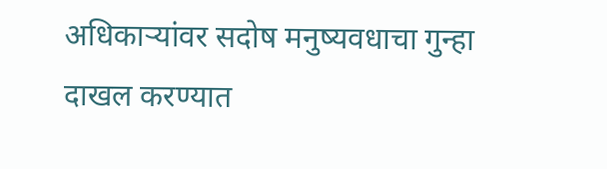अधिकाऱ्यांवर सदोष मनुष्यवधाचा गुन्हा दाखल करण्यात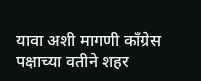यावा अशी मागणी काँग्रेस पक्षाच्या वतीने शहर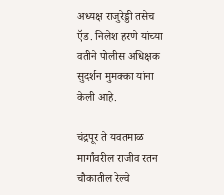अध्यक्ष राजुरेड्डी तसेच ऍड. निलेश हरणे यांच्या वतीने पोलीस अधिक्षक सुदर्शन मुमक्का यांना केली आहे.

चंद्रपूर ते यवतमाळ मार्गांवरील राजीव रतन चौकातील रेल्वे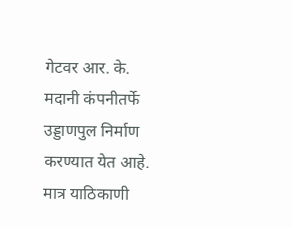गेटवर आर. के. मदानी कंपनीतर्फे उड्डाणपुल निर्माण करण्यात येत आहे.
मात्र याठिकाणी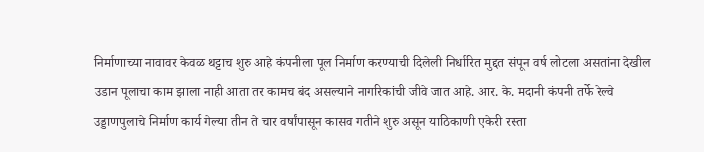निर्माणाच्या नावावर केवळ थट्टाच शुरु आहे कंपनीला पूल निर्माण करण्याची दिलेली निर्धारित मुद्दत संपून वर्ष लोटला असतांना देखील उडान पूलाचा काम झाला नाही आता तर कामच बंद असल्याने नागरिकांची जीवे जात आहे. आर. के. मदानी कंपनी तर्फे रेल्वे उड्डाणपुलाचे निर्माण कार्य गेल्या तीन ते चार वर्षांपासून कासव गतीने शुरु असून याठिकाणी एकेरी रस्ता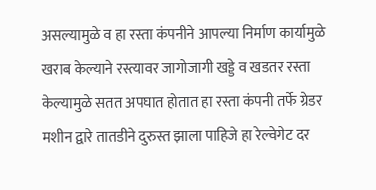असल्यामुळे व हा रस्ता कंपनीने आपल्या निर्माण कार्यामुळे खराब केल्याने रस्त्यावर जागोजागी खड्डे व खडतर रस्ता केल्यामुळे सतत अपघात होतात हा रस्ता कंपनी तर्फे ग्रेडर मशीन द्वारे तातडीने दुरुस्त झाला पाहिजे हा रेल्वेगेट दर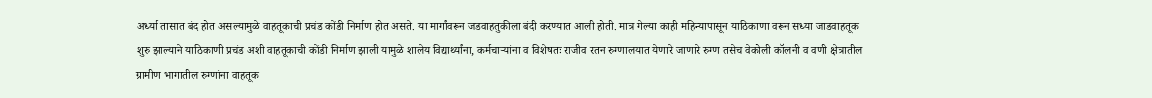अर्ध्या तासात बंद होत असल्यामुळे वाहतूकाची प्रचंड कोंडी निर्माण होत असते. या मार्गांवरून जडवाहतुकीला बंदी करण्यात आली होती. मात्र गेल्या काही महिन्यापासून याठिकाणा वरून सध्या जाडवाहतूक शुरु झाल्याने याठिकाणी प्रचंड अशी वाहतूकाची कोंडी निर्माण झाली यामुळे शालेय विद्यार्थ्यांना, कर्मचाऱ्यांना व विशेषतः राजीव रतन रुग्णालयात येणारे जाणारे रुग्ण तसेच वेकोली कॉलनी व वणी क्षेत्रातील ग्रामीण भागातील रुग्णांना वाहतूक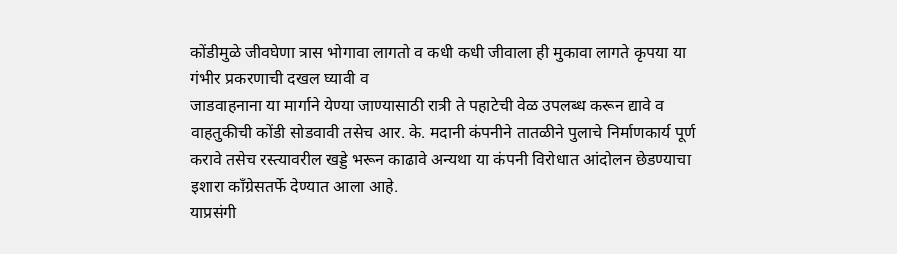कोंडीमुळे जीवघेणा त्रास भोगावा लागतो व कधी कधी जीवाला ही मुकावा लागते कृपया या गंभीर प्रकरणाची दखल घ्यावी व
जाडवाहनाना या मार्गाने येण्या जाण्यासाठी रात्री ते पहाटेची वेळ उपलब्ध करून द्यावे व वाहतुकीची कोंडी सोडवावी तसेच आर. के. मदानी कंपनीने तातळीने पुलाचे निर्माणकार्य पूर्ण करावे तसेच रस्त्यावरील खड्डे भरून काढावे अन्यथा या कंपनी विरोधात आंदोलन छेडण्याचा इशारा काँग्रेसतर्फे देण्यात आला आहे.
याप्रसंगी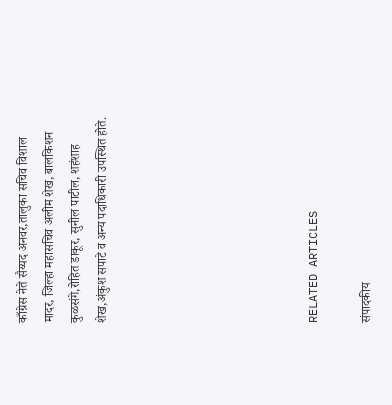काँग्रेस नेते सैय्यद अनवर,तालुका सचिव विशाल मादर, जिल्हा महासचिव अलीम शेख, बालकिशन कुळसंगे,रोहित डाकूर, सुनील पाटील, शहंशाह शेख,अंकुश सपाटे व अन्य पदाधिकारी उपस्थित होते.







RELATED ARTICLES

संपादकीय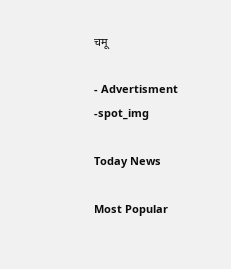चमू

- Advertisment -spot_img

Today News

Most Popular